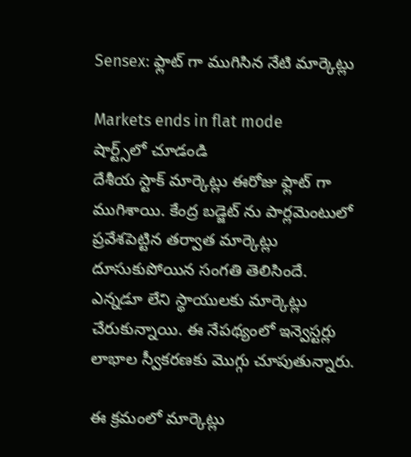Sensex: ఫ్లాట్ గా ముగిసిన నేటి మార్కెట్లు

Markets ends in flat mode
షార్ట్స్‌లో చూడండి
దేశీయ స్టాక్ మార్కెట్లు ఈరోజు ఫ్లాట్ గా ముగిశాయి. కేంద్ర బడ్జెట్ ను పార్లమెంటులో ప్రవేశపెట్టిన తర్వాత మార్కెట్లు దూసుకుపోయిన సంగతి తెలిసిందే. ఎన్నడూ లేని స్థాయులకు మార్కెట్లు చేరుకున్నాయి. ఈ నేపథ్యంలో ఇన్వెస్టర్లు లాభాల స్వీకరణకు మొగ్గు చూపుతున్నారు.

ఈ క్రమంలో మార్కెట్లు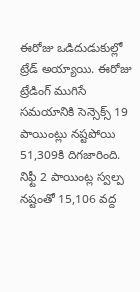ఈరోజు ఒడిదుడుకుల్లో ట్రేడ్ అయ్యాయి. ఈరోజు ట్రేడింగ్ ముగిసే సమయానికి సెన్సెక్స్ 19 పాయింట్లు నష్టపోయి 51,309కి దిగజారింది. నిఫ్టీ 2 పాయింట్ల స్వల్ప నష్టంతో 15,106 వద్ద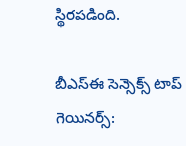స్థిరపడింది.

బీఎస్ఈ సెన్సెక్స్ టాప్ గెయినర్స్: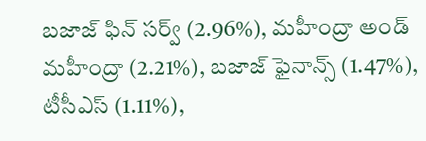బజాజ్ ఫిన్ సర్వ్ (2.96%), మహీంద్రా అండ్ మహీంద్రా (2.21%), బజాజ్ ఫైనాన్స్ (1.47%), టీసీఎస్ (1.11%),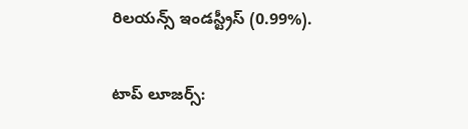రిలయన్స్ ఇండస్ట్రీస్ (0.99%).


టాప్ లూజర్స్: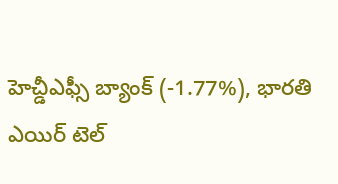హెచ్డీఎఫ్సీ బ్యాంక్ (-1.77%), భారతి ఎయిర్ టెల్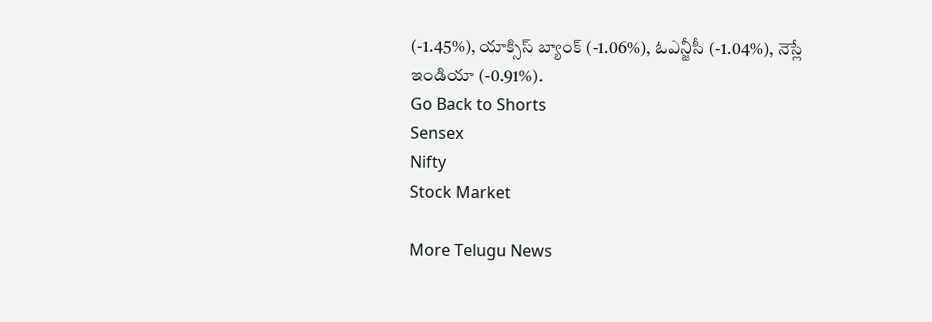(-1.45%), యాక్సిస్ బ్యాంక్ (-1.06%), ఓఎన్జీసీ (-1.04%), నెస్లే ఇండియా (-0.91%).
Go Back to Shorts
Sensex
Nifty
Stock Market

More Telugu News